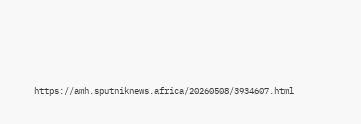https://amh.sputniknews.africa/20260508/3934607.html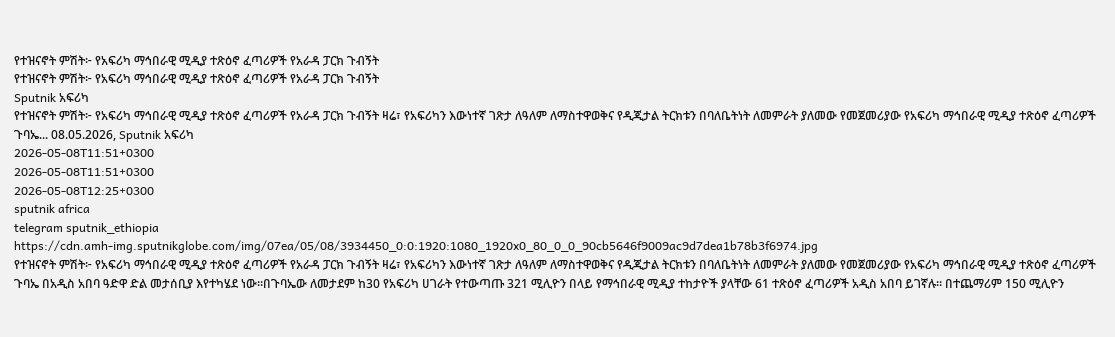የተዝናኖት ምሽት፦ የአፍሪካ ማኅበራዊ ሚዲያ ተጽዕኖ ፈጣሪዎች የአራዳ ፓርክ ጉብኝት
የተዝናኖት ምሽት፦ የአፍሪካ ማኅበራዊ ሚዲያ ተጽዕኖ ፈጣሪዎች የአራዳ ፓርክ ጉብኝት
Sputnik አፍሪካ
የተዝናኖት ምሽት፦ የአፍሪካ ማኅበራዊ ሚዲያ ተጽዕኖ ፈጣሪዎች የአራዳ ፓርክ ጉብኝት ዛሬ፣ የአፍሪካን እውነተኛ ገጽታ ለዓለም ለማስተዋወቅና የዲጂታል ትርክቱን በባለቤትነት ለመምራት ያለመው የመጀመሪያው የአፍሪካ ማኅበራዊ ሚዲያ ተጽዕኖ ፈጣሪዎች ጉባኤ... 08.05.2026, Sputnik አፍሪካ
2026-05-08T11:51+0300
2026-05-08T11:51+0300
2026-05-08T12:25+0300
sputnik africa
telegram sputnik_ethiopia
https://cdn.amh-img.sputnikglobe.com/img/07ea/05/08/3934450_0:0:1920:1080_1920x0_80_0_0_90cb5646f9009ac9d7dea1b78b3f6974.jpg
የተዝናኖት ምሽት፦ የአፍሪካ ማኅበራዊ ሚዲያ ተጽዕኖ ፈጣሪዎች የአራዳ ፓርክ ጉብኝት ዛሬ፣ የአፍሪካን እውነተኛ ገጽታ ለዓለም ለማስተዋወቅና የዲጂታል ትርክቱን በባለቤትነት ለመምራት ያለመው የመጀመሪያው የአፍሪካ ማኅበራዊ ሚዲያ ተጽዕኖ ፈጣሪዎች ጉባኤ በአዲስ አበባ ዓድዋ ድል መታሰቢያ እየተካሄደ ነው።በጉባኤው ለመታደም ከ30 የአፍሪካ ሀገራት የተውጣጡ 321 ሚሊዮን በላይ የማኅበራዊ ሚዲያ ተከታዮች ያላቸው 61 ተጽዕኖ ፈጣሪዎች አዲስ አበባ ይገኛሉ፡፡ በተጨማሪም 150 ሚሊዮን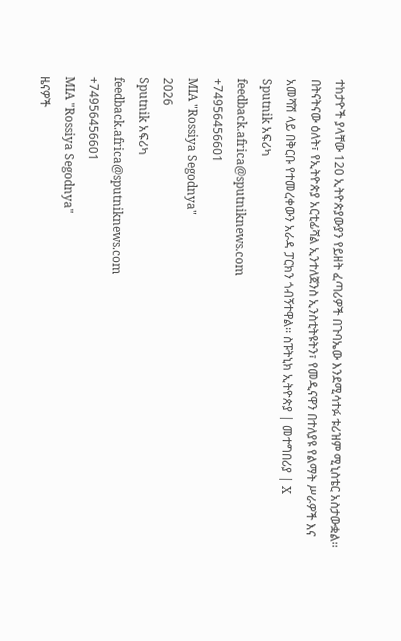ተከታዮች ያላቸው 120 ኢትዮጵያውያን የይዘት ፈጣሪዎች በጉባኤው እንደሚሳተፉ ቱሪዝም ሚኒስቴር አስታውቋል፡፡ በትናትናው ዕለት፣ የኢትዮጵያ አርቲፊሻል ኢንተለጀንስ ኢንስቲትዩትን፣ የመዲናዋን በተለያዩ የልማት ሥራዎች እና አመሻሽ ላይ በቅርቡ የተመረቀውን አራዳ ፓርክን ጎብኝተዋል፡፡ ስፑትኒክ ኢትዮጵያ | መተግበሪያ | X
Sputnik አፍሪካ
feedback.africa@sputniknews.com
+74956456601
MIA "Rossiya Segodnya"
2026
Sputnik አፍሪካ
feedback.africa@sputniknews.com
+74956456601
MIA "Rossiya Segodnya"
ዜናዎች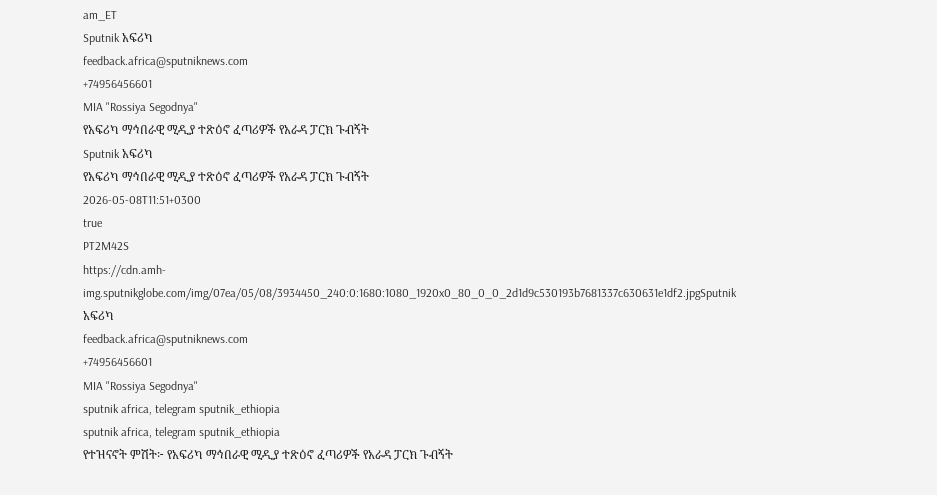am_ET
Sputnik አፍሪካ
feedback.africa@sputniknews.com
+74956456601
MIA "Rossiya Segodnya"
የአፍሪካ ማኅበራዊ ሚዲያ ተጽዕኖ ፈጣሪዎች የአራዳ ፓርክ ጉብኝት
Sputnik አፍሪካ
የአፍሪካ ማኅበራዊ ሚዲያ ተጽዕኖ ፈጣሪዎች የአራዳ ፓርክ ጉብኝት
2026-05-08T11:51+0300
true
PT2M42S
https://cdn.amh-img.sputnikglobe.com/img/07ea/05/08/3934450_240:0:1680:1080_1920x0_80_0_0_2d1d9c530193b7681337c630631e1df2.jpgSputnik አፍሪካ
feedback.africa@sputniknews.com
+74956456601
MIA "Rossiya Segodnya"
sputnik africa, telegram sputnik_ethiopia
sputnik africa, telegram sputnik_ethiopia
የተዝናኖት ምሽት፦ የአፍሪካ ማኅበራዊ ሚዲያ ተጽዕኖ ፈጣሪዎች የአራዳ ፓርክ ጉብኝት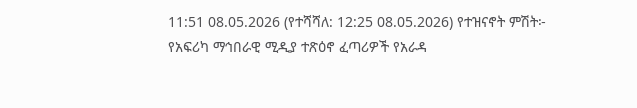11:51 08.05.2026 (የተሻሻለ: 12:25 08.05.2026) የተዝናኖት ምሽት፦ የአፍሪካ ማኅበራዊ ሚዲያ ተጽዕኖ ፈጣሪዎች የአራዳ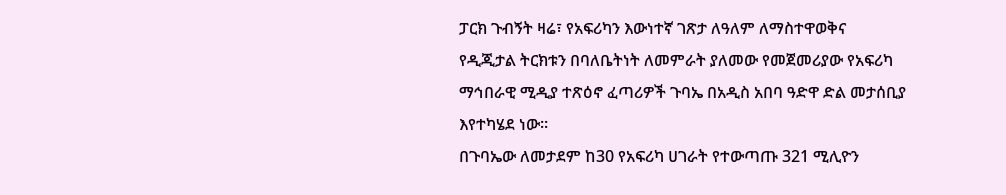ፓርክ ጉብኝት ዛሬ፣ የአፍሪካን እውነተኛ ገጽታ ለዓለም ለማስተዋወቅና
የዲጂታል ትርክቱን በባለቤትነት ለመምራት ያለመው የመጀመሪያው የአፍሪካ ማኅበራዊ ሚዲያ ተጽዕኖ ፈጣሪዎች ጉባኤ በአዲስ አበባ ዓድዋ ድል መታሰቢያ እየተካሄደ ነው።
በጉባኤው ለመታደም ከ30 የአፍሪካ ሀገራት የተውጣጡ 321 ሚሊዮን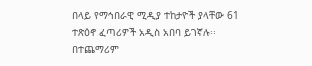በላይ የማኅበራዊ ሚዲያ ተከታዮች ያላቸው 61 ተጽዕኖ ፈጣሪዎች አዲስ አበባ ይገኛሉ፡፡ በተጨማሪም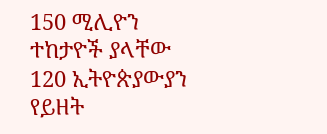150 ሚሊዮን ተከታዮች ያላቸው 120 ኢትዮጵያውያን የይዘት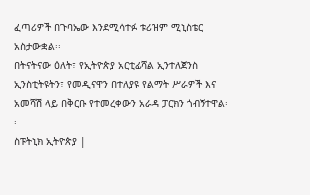ፈጣሪዎች በጉባኤው እንደሚሳተፉ ቱሪዝም ሚኒስቴር አስታውቋል፡፡
በትናትናው ዕለት፣ የኢትዮጵያ አርቲፊሻል ኢንተለጀንስ ኢንስቲትዩትን፣ የመዲናዋን በተለያዩ የልማት ሥራዎች እና አመሻሽ ላይ በቅርቡ የተመረቀውን አራዳ ፓርክን ጎብኝተዋል፡፡
ስፑትኒክ ኢትዮጵያ |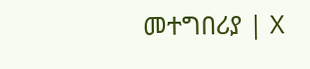መተግበሪያ | X